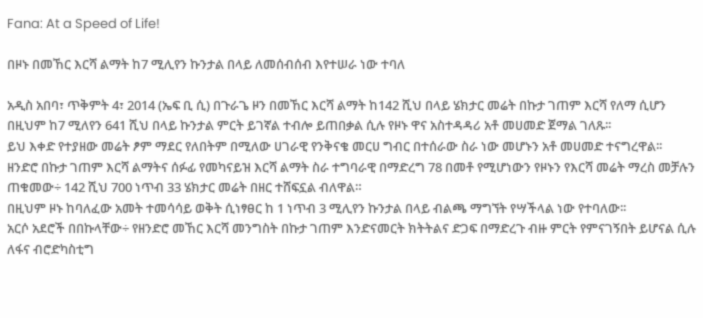Fana: At a Speed of Life!

በዞኑ በመኸር እርሻ ልማት ከ7 ሚሊየን ኩንታል በላይ ለመሰብሰብ እየተሠራ ነው ተባለ

አዲስ አበባ፣ ጥቅምት 4፣ 2014 (ኤፍ ቢ ሲ) በጉራጌ ዞን በመኸር እርሻ ልማት ከ142 ሺህ በላይ ሄክታር መሬት በኩታ ገጠም እርሻ የለማ ሲሆን በዚህም ከ7 ሚለየን 641 ሺህ በላይ ኩንታል ምርት ይገኛል ተብሎ ይጠበቃል ሲሉ የዞኑ ዋና አስተዳዳሪ አቶ መሀመድ ጀማል ገለጹ፡፡
ይህ እቀድ የተያዘው መሬት ፆም ማደር የለበትም በሚለው ሀገራዊ የንቅናቄ መርሀ ግብር በተሰራው ስራ ነው መሆኑን አቶ መሀመድ ተናግረዋል፡፡
ዘንድሮ በኩታ ገጠም እርሻ ልማትና ሰፉፊ የመካናይዝ እርሻ ልማት ስራ ተግባራዊ በማድረግ 78 በመቶ የሚሆነውን የዞኑን የእርሻ መሬት ማረስ መቻሉን ጠቁመው÷ 142 ሺህ 700 ነጥብ 33 ሄክታር መሬት በዘር ተሸፍኗል ብለዋል።
በዚህም ዞኑ ከባለፈው አመት ተመሳሳይ ወቅት ሲነፃፀር ከ 1 ነጥብ 3 ሚሊየን ኩንታል በላይ ብልጫ ማግኘት የሣችላል ነው የተባለው፡፡
አርሶ አደሮች በበኩላቸው÷ የዘንድሮ መኸር እርሻ መንግስት በኩታ ገጠም እንድናመርት ክትትልና ድጋፍ በማድረጉ ብዙ ምርት የምናገኝበት ይሆናል ሲሉ ለፋና ብሮድካስቲግ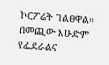ኮርፖሬት ገልፀዋል።
በመጪው እሁድም የፌደራልና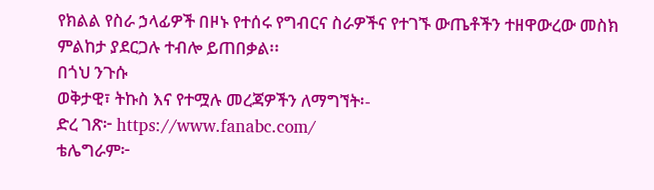የክልል የስራ ኃላፊዎች በዞኑ የተሰሩ የግብርና ስራዎችና የተገኙ ውጤቶችን ተዘዋውረው መስክ ምልከታ ያደርጋሉ ተብሎ ይጠበቃል፡፡
በጎህ ንጉሱ
ወቅታዊ፣ ትኩስ እና የተሟሉ መረጃዎችን ለማግኘት፡-
ድረ ገጽ፦ https://www.fanabc.com/
ቴሌግራም፦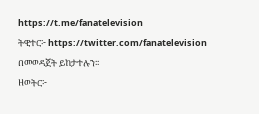https://t.me/fanatelevision
ትዊተር፦ https://twitter.com/fanatelevision በመወዳጀት ይከታተሉን፡፡
ዘወትር፦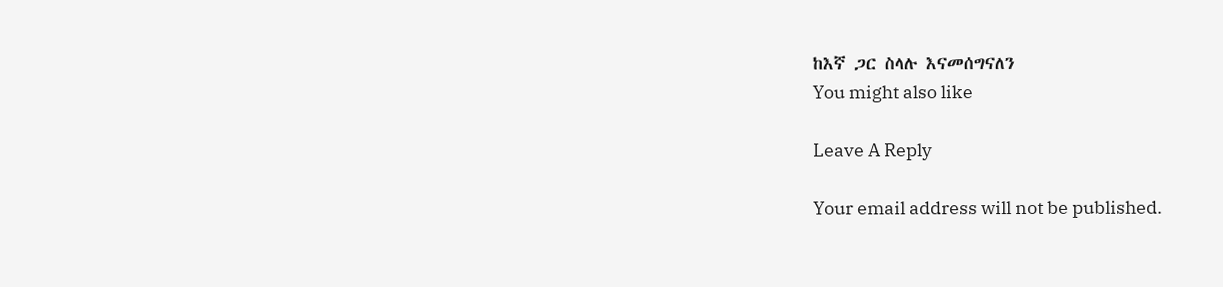ከእኛ ጋር ስላሉ እናመሰግናለን
You might also like

Leave A Reply

Your email address will not be published.